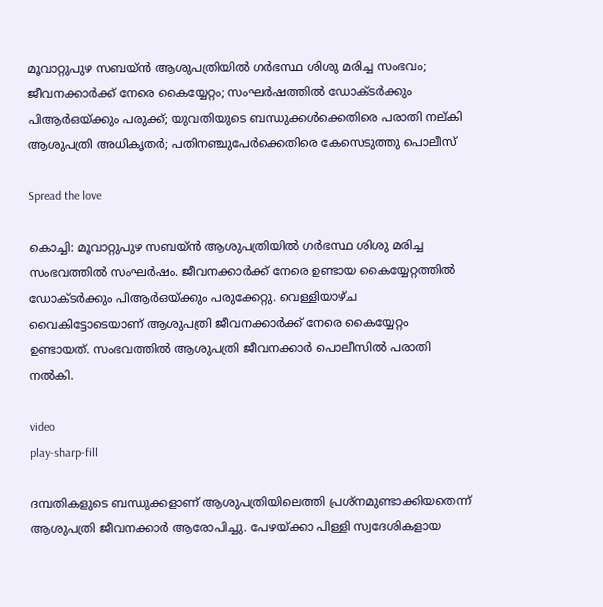മൂവാറ്റുപുഴ സബയ്ന്‍ ആശുപത്രിയില്‍ ഗര്‍ഭസ്ഥ ശിശു മരിച്ച സംഭവം; ജീവനക്കാര്‍ക്ക് നേരെ കൈയ്യേറ്റം; സംഘർഷത്തിൽ ഡോക്ടര്‍ക്കും പിആര്‍ഒയ്ക്കും പരുക്ക്; യുവതിയുടെ ബന്ധുക്കൾക്കെതിരെ പരാതി നല്കി ആശുപത്രി അധികൃതർ; പതിനഞ്ചുപേർക്കെതിരെ കേസെടുത്തു പൊലീസ്

Spread the love

കൊച്ചി: മൂവാറ്റുപുഴ സബയ്ന്‍ ആശുപത്രിയില്‍ ഗര്‍ഭസ്ഥ ശിശു മരിച്ച സംഭവത്തില്‍ സംഘര്‍ഷം. ജീവനക്കാര്‍ക്ക് നേരെ ഉണ്ടായ കൈയ്യേറ്റത്തിൽ ഡോക്ടര്‍ക്കും പിആര്‍ഒയ്ക്കും പരുക്കേറ്റു. വെള്ളിയാഴ്ച വൈകിട്ടോടെയാണ് ആശുപത്രി ജീവനക്കാര്‍ക്ക് നേരെ കൈയ്യേറ്റം ഉണ്ടായത്. സംഭവത്തില്‍ ആശുപത്രി ജീവനക്കാര്‍ പൊലീസില്‍ പരാതി നല്‍കി.

video
play-sharp-fill

ദമ്പതികളുടെ ബന്ധുക്കളാണ് ആശുപത്രിയിലെത്തി പ്രശ്‌നമുണ്ടാക്കിയതെന്ന് ആശുപത്രി ജീവനക്കാര്‍ ആരോപിച്ചു. പേഴയ്ക്കാ പിള്ളി സ്വദേശികളായ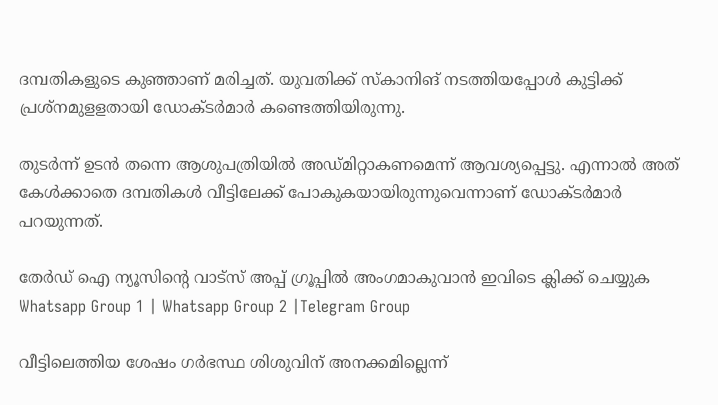ദമ്പതികളുടെ കുഞ്ഞാണ് മരിച്ചത്. യുവതിക്ക് സ്‌കാനിങ് നടത്തിയപ്പോള്‍ കുട്ടിക്ക് പ്രശ്‌നമുളളതായി ഡോക്ടര്‍മാര്‍ കണ്ടെത്തിയിരുന്നു.

തുടര്‍ന്ന് ഉടന്‍ തന്നെ ആശുപത്രിയില്‍ അഡ്മിറ്റാകണമെന്ന് ആവശ്യപ്പെട്ടു. എന്നാല്‍ അത് കേള്‍ക്കാതെ ദമ്പതികള്‍ വീട്ടിലേക്ക് പോകുകയായിരുന്നുവെന്നാണ് ഡോക്ടര്‍മാര്‍ പറയുന്നത്.

തേർഡ് ഐ ന്യൂസിന്റെ വാട്സ് അപ്പ് ഗ്രൂപ്പിൽ അംഗമാകുവാൻ ഇവിടെ ക്ലിക്ക് ചെയ്യുക
Whatsapp Group 1 | Whatsapp Group 2 |Telegram Group

വീട്ടിലെത്തിയ ശേഷം ഗര്‍ഭസ്ഥ ശിശുവിന് അനക്കമില്ലെന്ന്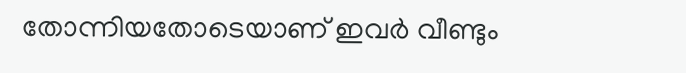തോന്നിയതോടെയാണ് ഇവര്‍ വീണ്ടും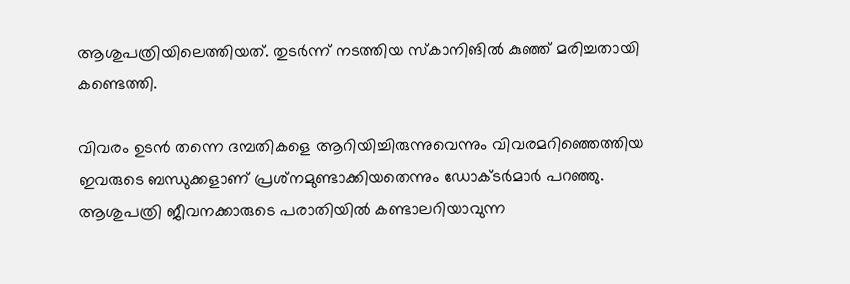ആശുപത്രിയിലെത്തിയത്. തുടര്‍ന്ന് നടത്തിയ സ്‌കാനിങില്‍ കുഞ്ഞ് മരിച്ചതായി കണ്ടെത്തി.

വിവരം ഉടന്‍ തന്നെ ദമ്പതികളെ ആറിയിച്ചിരുന്നുവെന്നും വിവരമറിഞ്ഞെത്തിയ ഇവരുടെ ബന്ധുക്കളാണ് പ്രശ്‌നമുണ്ടാക്കിയതെന്നും ഡോക്ടര്‍മാര്‍ പറഞ്ഞു. ആശുപത്രി ജീവനക്കാരുടെ പരാതിയില്‍ കണ്ടാലറിയാവുന്ന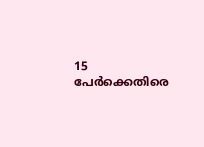15 പേര്‍ക്കെതിരെ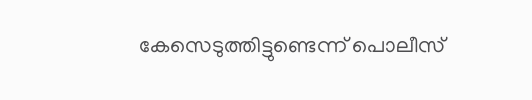കേസെടുത്തിട്ടുണ്ടെന്ന് പൊലീസ്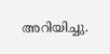അറിയിച്ചു.